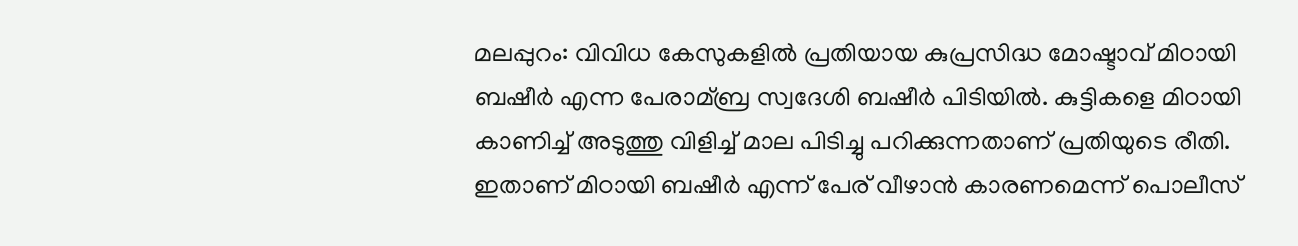മലപ്പുറം: വിവിധ കേസുകളില്‍ പ്രതിയായ കുപ്രസിദ്ധ മോഷ്ടാവ് മിഠായി ബഷീര്‍ എന്ന പേരാമ്ബ്ര സ്വദേശി ബഷീര്‍ പിടിയില്‍. കുട്ടികളെ മിഠായി കാണിച്ച്‌ അടുത്തു വിളിച്ച്‌ മാല പിടിച്ചു പറിക്കുന്നതാണ് പ്രതിയുടെ രീതി. ഇതാണ് മിഠായി ബഷീര്‍ എന്ന് പേര് വീഴാന്‍ കാരണമെന്ന് പൊലീസ്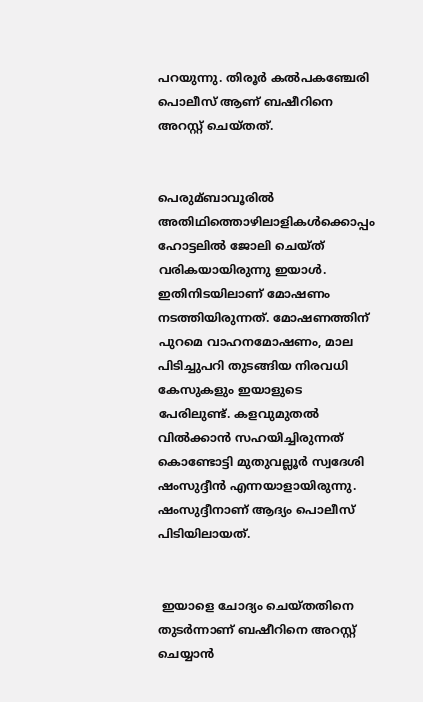പറയുന്നു. തിരൂര്‍ കല്‍പകഞ്ചേരി പൊലീസ് ആണ് ബഷീറിനെ അറസ്റ്റ് ചെയ്തത്.


പെരുമ്ബാവൂരില്‍ അതിഥിത്തൊഴിലാളികള്‍ക്കൊപ്പം ഹോട്ടലില്‍ ജോലി ചെയ്ത് വരികയായിരുന്നു ഇയാള്‍. ഇതിനിടയിലാണ് മോഷണം നടത്തിയിരുന്നത്. മോഷണത്തിന് പുറമെ വാഹനമോഷണം, മാല പിടിച്ചുപറി തുടങ്ങിയ നിരവധി കേസുകളും ഇയാളുടെ പേരിലുണ്ട്. കളവുമുതല്‍ വില്‍ക്കാന്‍ സഹയിച്ചിരുന്നത് കൊണ്ടോട്ടി മുതുവല്ലൂര്‍ സ്വദേശി ഷംസുദ്ദീന്‍ എന്നയാളായിരുന്നു. ഷംസുദ്ദീനാണ് ആദ്യം പൊലീസ് പിടിയിലായത്.


 ഇയാളെ ചോദ്യം ചെയ്തതിനെ തുടര്‍ന്നാണ് ബഷീറിനെ അറസ്റ്റ് ചെയ്യാന്‍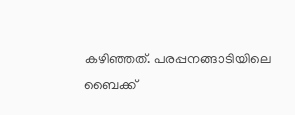കഴിഞ്ഞത്. പരപ്പനങ്ങാടിയിലെ ബൈക്ക്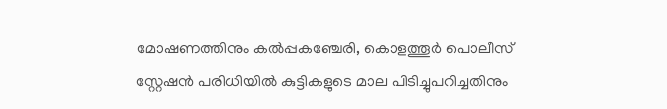മോഷണത്തിനും കല്‍പ്പകഞ്ചേരി, കൊളത്തൂര്‍ പൊലീസ് സ്റ്റേഷന്‍ പരിധിയില്‍ കുട്ടികളുടെ മാല പിടിച്ചുപറിച്ചതിനും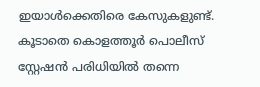ഇയാള്‍ക്കെതിരെ കേസുകളുണ്ട്. കൂടാതെ കൊളത്തൂര്‍ പൊലീസ് സ്റ്റേഷന്‍ പരിധിയില്‍ തന്നെ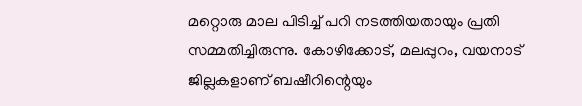മറ്റൊരു മാല പിടിച്ച്‌ പറി നടത്തിയതായും പ്രതി സമ്മതിച്ചിരുന്നു. കോഴിക്കോട്, മലപ്പുറം, വയനാട് ജില്ലകളാണ് ബഷീറിന്റെയും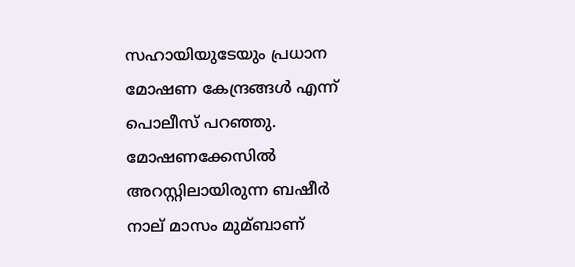സഹായിയുടേയും പ്രധാന മോഷണ കേന്ദ്രങ്ങള്‍ എന്ന് പൊലീസ് പറഞ്ഞു. മോഷണക്കേസില്‍ അറസ്റ്റിലായിരുന്ന ബഷീര്‍ നാല് മാസം മുമ്ബാണ്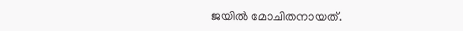ജയില്‍ മോചിതനായത്.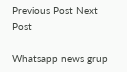Previous Post Next Post

Whatsapp news grup